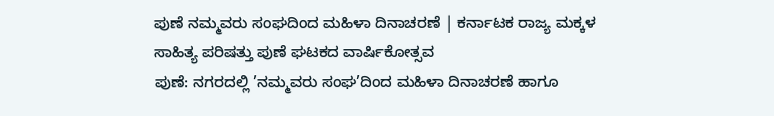ಪುಣೆ ನಮ್ಮವರು ಸಂಘದಿಂದ ಮಹಿಳಾ ದಿನಾಚರಣೆ | ಕರ್ನಾಟಕ ರಾಜ್ಯ ಮಕ್ಕಳ ಸಾಹಿತ್ಯ ಪರಿಷತ್ತು ಪುಣೆ ಘಟಕದ ವಾರ್ಷಿಕೋತ್ಸವ
ಪುಣೆ: ನಗರದಲ್ಲಿ ’ನಮ್ಮವರು ಸಂಘ’ದಿಂದ ಮಹಿಳಾ ದಿನಾಚರಣೆ ಹಾಗೂ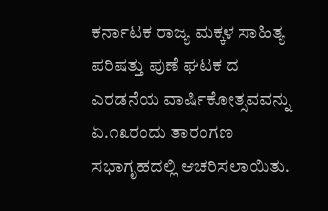ಕರ್ನಾಟಕ ರಾಜ್ಯ ಮಕ್ಕಳ ಸಾಹಿತ್ಯ ಪರಿಷತ್ತು ಪುಣೆ ಘಟಕ ದ ಎರಡನೆಯ ವಾರ್ಷಿಕೋತ್ಸವವನ್ನು ಏ.೧೩ರಂದು ತಾರಂಗಣ ಸಭಾಗೃಹದಲ್ಲಿ ಆಚರಿಸಲಾಯಿತು.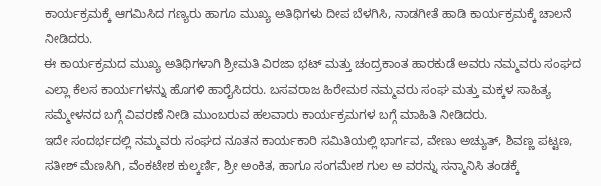ಕಾರ್ಯಕ್ರಮಕ್ಕೆ ಆಗಮಿಸಿದ ಗಣ್ಯರು ಹಾಗೂ ಮುಖ್ಯ ಅತಿಥಿಗಳು ದೀಪ ಬೆಳಗಿಸಿ, ನಾಡಗೀತೆ ಹಾಡಿ ಕಾರ್ಯಕ್ರಮಕ್ಕೆ ಚಾಲನೆ ನೀಡಿದರು.
ಈ ಕಾರ್ಯಕ್ರಮದ ಮುಖ್ಯ ಅತಿಥಿಗಳಾಗಿ ಶ್ರೀಮತಿ ವಿರಜಾ ಭಟ್ ಮತ್ತು ಚಂದ್ರಕಾಂತ ಹಾರಕುಡೆ ಅವರು ನಮ್ಮವರು ಸಂಘದ ಎಲ್ಲಾ ಕೆಲಸ ಕಾರ್ಯಗಳನ್ನು ಹೊಗಳಿ ಹಾರೈಸಿದರು. ಬಸವರಾಜ ಹಿರೇಮಠ ನಮ್ಮವರು ಸಂಘ ಮತ್ತು ಮಕ್ಕಳ ಸಾಹಿತ್ಯ ಸಮ್ಮೇಳನದ ಬಗ್ಗೆ ವಿವರಣೆ ನೀಡಿ ಮುಂಬರುವ ಹಲವಾರು ಕಾರ್ಯಕ್ರಮಗಳ ಬಗ್ಗೆ ಮಾಹಿತಿ ನೀಡಿದರು.
ಇದೇ ಸಂದರ್ಭದಲ್ಲಿ ನಮ್ಮವರು ಸಂಘದ ನೂತನ ಕಾರ್ಯಕಾರಿ ಸಮಿತಿಯಲ್ಲಿ ಭಾರ್ಗವ, ವೇಣು ಅಚ್ಯುತ್, ಶಿವಣ್ಣ ಪಟ್ಟಣ, ಸತೀಶ್ ಮೆಣಸಿಗಿ, ವೆಂಕಟೇಶ ಕುಲ್ಕರ್ಣಿ, ಶ್ರೀ ಅಂಕಿತ, ಹಾಗೂ ಸಂಗಮೇಶ ಗುಲ ಅ ವರನ್ನು ಸನ್ಮಾನಿಸಿ ತಂಡಕ್ಕೆ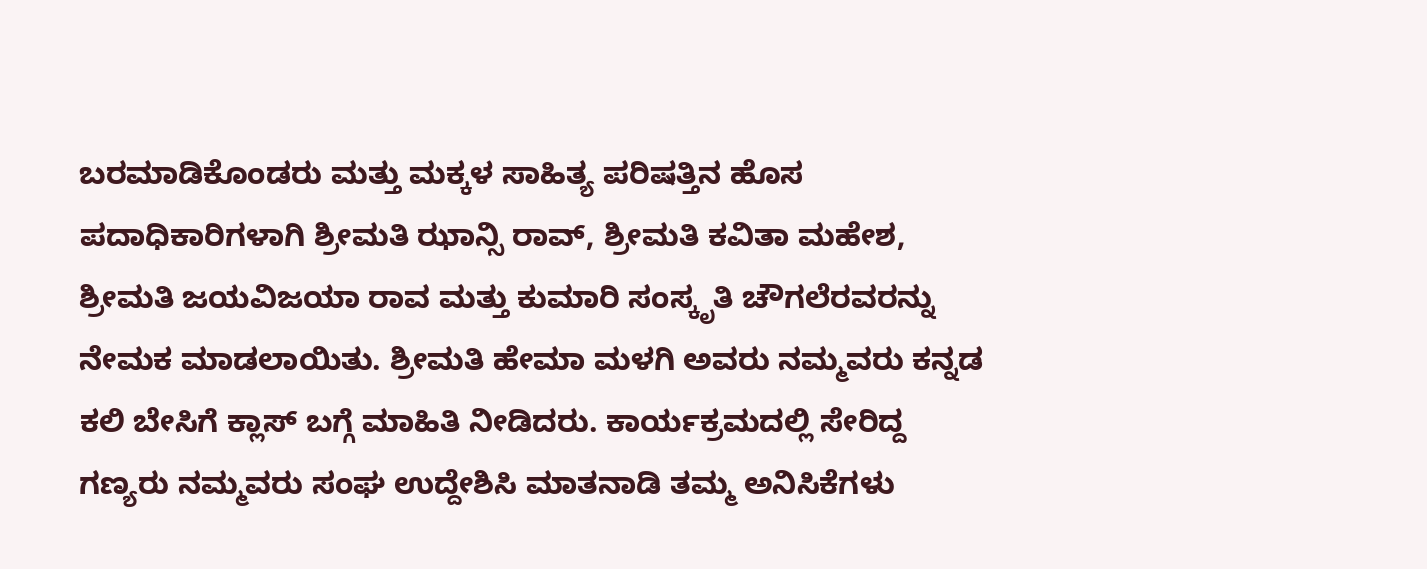ಬರಮಾಡಿಕೊಂಡರು ಮತ್ತು ಮಕ್ಕಳ ಸಾಹಿತ್ಯ ಪರಿಷತ್ತಿನ ಹೊಸ ಪದಾಧಿಕಾರಿಗಳಾಗಿ ಶ್ರೀಮತಿ ಝಾನ್ಸಿ ರಾವ್, ಶ್ರೀಮತಿ ಕವಿತಾ ಮಹೇಶ, ಶ್ರೀಮತಿ ಜಯವಿಜಯಾ ರಾವ ಮತ್ತು ಕುಮಾರಿ ಸಂಸ್ಕೃತಿ ಚೌಗಲೆರವರನ್ನು ನೇಮಕ ಮಾಡಲಾಯಿತು. ಶ್ರೀಮತಿ ಹೇಮಾ ಮಳಗಿ ಅವರು ನಮ್ಮವರು ಕನ್ನಡ ಕಲಿ ಬೇಸಿಗೆ ಕ್ಲಾಸ್ ಬಗ್ಗೆ ಮಾಹಿತಿ ನೀಡಿದರು. ಕಾರ್ಯಕ್ರಮದಲ್ಲಿ ಸೇರಿದ್ದ ಗಣ್ಯರು ನಮ್ಮವರು ಸಂಘ ಉದ್ದೇಶಿಸಿ ಮಾತನಾಡಿ ತಮ್ಮ ಅನಿಸಿಕೆಗಳು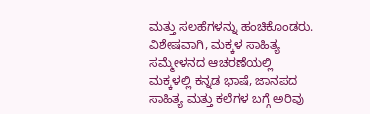ಮತ್ತು ಸಲಹೆಗಳನ್ನು ಹಂಚಿಕೊಂಡರು.
ವಿಶೇಷವಾಗಿ, ಮಕ್ಕಳ ಸಾಹಿತ್ಯ ಸಮ್ಮೇಳನದ ಆಚರಣೆಯಲ್ಲಿ ಮಕ್ಕಳಲ್ಲಿ ಕನ್ನಡ ಭಾಷೆ, ಜಾನಪದ ಸಾಹಿತ್ಯ ಮತ್ತು ಕಲೆಗಳ ಬಗ್ಗೆ ಅರಿವು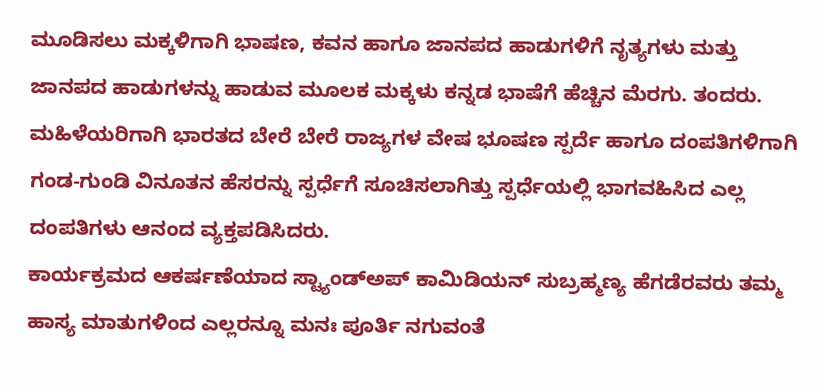ಮೂಡಿಸಲು ಮಕ್ಕಳಿಗಾಗಿ ಭಾಷಣ, ಕವನ ಹಾಗೂ ಜಾನಪದ ಹಾಡುಗಳಿಗೆ ನೃತ್ಯಗಳು ಮತ್ತು ಜಾನಪದ ಹಾಡುಗಳನ್ನು ಹಾಡುವ ಮೂಲಕ ಮಕ್ಕಳು ಕನ್ನಡ ಭಾಷೆಗೆ ಹೆಚ್ಚಿನ ಮೆರಗು. ತಂದರು. ಮಹಿಳೆಯರಿಗಾಗಿ ಭಾರತದ ಬೇರೆ ಬೇರೆ ರಾಜ್ಯಗಳ ವೇಷ ಭೂಷಣ ಸ್ಪರ್ದೆ ಹಾಗೂ ದಂಪತಿಗಳಿಗಾಗಿ ಗಂಡ-ಗುಂಡಿ ವಿನೂತನ ಹೆಸರನ್ನು ಸ್ಪರ್ಧೆಗೆ ಸೂಚಿಸಲಾಗಿತ್ತು ಸ್ಪರ್ಧೆಯಲ್ಲಿ ಭಾಗವಹಿಸಿದ ಎಲ್ಲ ದಂಪತಿಗಳು ಆನಂದ ವ್ಯಕ್ತಪಡಿಸಿದರು.
ಕಾರ್ಯಕ್ರಮದ ಆಕರ್ಷಣೆಯಾದ ಸ್ಟ್ಯಾಂಡ್ಅಪ್ ಕಾಮಿಡಿಯನ್ ಸುಬ್ರಹ್ಮಣ್ಯ ಹೆಗಡೆರವರು ತಮ್ಮ ಹಾಸ್ಯ ಮಾತುಗಳಿಂದ ಎಲ್ಲರನ್ನೂ ಮನಃ ಪೂರ್ತಿ ನಗುವಂತೆ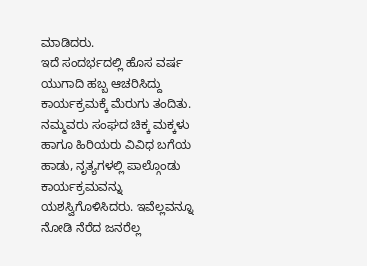ಮಾಡಿದರು.
ಇದೆ ಸಂದರ್ಭದಲ್ಲಿ ಹೊಸ ವರ್ಷ ಯುಗಾದಿ ಹಬ್ಬ ಆಚರಿಸಿದ್ದು ಕಾರ್ಯಕ್ರಮಕ್ಕೆ ಮೆರುಗು ತಂದಿತು. ನಮ್ಮವರು ಸಂಘದ ಚಿಕ್ಕ ಮಕ್ಕಳು ಹಾಗೂ ಹಿರಿಯರು ವಿವಿಧ ಬಗೆಯ ಹಾಡು, ನೃತ್ಯಗಳಲ್ಲಿ ಪಾಲ್ಗೊಂಡು ಕಾರ್ಯಕ್ರಮವನ್ನು ಯಶಸ್ವಿಗೊಳಿಸಿದರು. ಇವೆಲ್ಲವನ್ನೂ ನೋಡಿ ನೆರೆದ ಜನರೆಲ್ಲ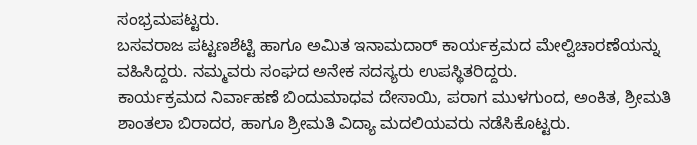ಸಂಭ್ರಮಪಟ್ಟರು.
ಬಸವರಾಜ ಪಟ್ಟಣಶೆಟ್ಟಿ ಹಾಗೂ ಅಮಿತ ಇನಾಮದಾರ್ ಕಾರ್ಯಕ್ರಮದ ಮೇಲ್ವಿಚಾರಣೆಯನ್ನು ವಹಿಸಿದ್ದರು. ನಮ್ಮವರು ಸಂಘದ ಅನೇಕ ಸದಸ್ಯರು ಉಪಸ್ಥಿತರಿದ್ದರು.
ಕಾರ್ಯಕ್ರಮದ ನಿರ್ವಾಹಣೆ ಬಿಂದುಮಾಧವ ದೇಸಾಯಿ, ಪರಾಗ ಮುಳಗುಂದ, ಅಂಕಿತ, ಶ್ರೀಮತಿ ಶಾಂತಲಾ ಬಿರಾದರ, ಹಾಗೂ ಶ್ರೀಮತಿ ವಿದ್ಯಾ ಮದಲಿಯವರು ನಡೆಸಿಕೊಟ್ಟರು.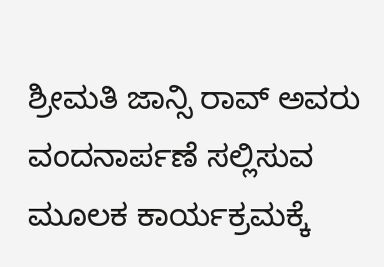ಶ್ರೀಮತಿ ಜಾನ್ಸಿ ರಾವ್ ಅವರು ವಂದನಾರ್ಪಣೆ ಸಲ್ಲಿಸುವ ಮೂಲಕ ಕಾರ್ಯಕ್ರಮಕ್ಕೆ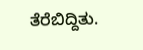ತೆರೆಬಿದ್ದಿತು.